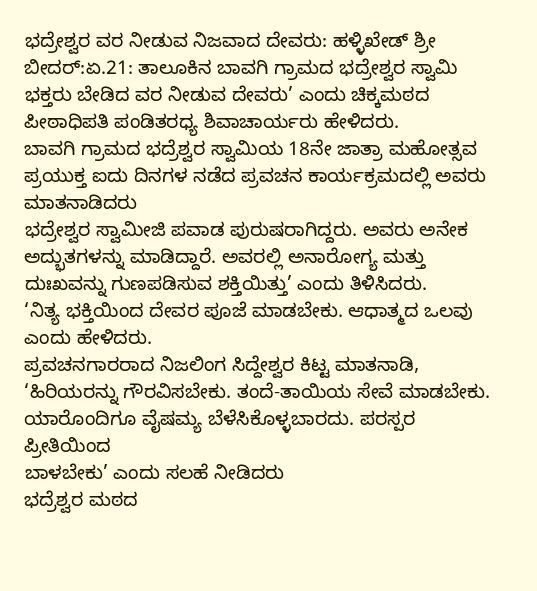ಭದ್ರೇಶ್ವರ ವರ ನೀಡುವ ನಿಜವಾದ ದೇವರು: ಹಳ್ಳಿಖೇಡ್ ಶ್ರೀ
ಬೀದರ್:ಏ.21: ತಾಲೂಕಿನ ಬಾವಗಿ ಗ್ರಾಮದ ಭದ್ರೇಶ್ವರ ಸ್ವಾಮಿ ಭಕ್ತರು ಬೇಡಿದ ವರ ನೀಡುವ ದೇವರು’ ಎಂದು ಚಿಕ್ಕಮಠದ ಪೀಠಾಧಿಪತಿ ಪಂಡಿತರಧ್ಯ ಶಿವಾಚಾರ್ಯರು ಹೇಳಿದರು.
ಬಾವಗಿ ಗ್ರಾಮದ ಭದ್ರೆಶ್ವರ ಸ್ವಾಮಿಯ 18ನೇ ಜಾತ್ರಾ ಮಹೋತ್ಸವ ಪ್ರಯುಕ್ತ ಐದು ದಿನಗಳ ನಡೆದ ಪ್ರವಚನ ಕಾರ್ಯಕ್ರಮದಲ್ಲಿ ಅವರು ಮಾತನಾಡಿದರು
ಭದ್ರೇಶ್ವರ ಸ್ವಾಮೀಜಿ ಪವಾಡ ಪುರುಷರಾಗಿದ್ದರು. ಅವರು ಅನೇಕ ಅದ್ಭುತಗಳನ್ನು ಮಾಡಿದ್ದಾರೆ. ಅವರಲ್ಲಿ ಅನಾರೋಗ್ಯ ಮತ್ತು ದುಃಖವನ್ನು ಗುಣಪಡಿಸುವ ಶಕ್ತಿಯಿತ್ತು’ ಎಂದು ತಿಳಿಸಿದರು.
‘ನಿತ್ಯ ಭಕ್ತಿಯಿಂದ ದೇವರ ಪೂಜೆ ಮಾಡಬೇಕು. ಆಧಾತ್ಮದ ಒಲವು ಎಂದು ಹೇಳಿದರು.
ಪ್ರವಚನಗಾರರಾದ ನಿಜಲಿಂಗ ಸಿದ್ದೇಶ್ವರ ಕಿಟ್ಟ ಮಾತನಾಡಿ, ‘ಹಿರಿಯರನ್ನು ಗೌರವಿಸಬೇಕು. ತಂದೆ-ತಾಯಿಯ ಸೇವೆ ಮಾಡಬೇಕು. ಯಾರೊಂದಿಗೂ ವೈಷಮ್ಯ ಬೆಳೆಸಿಕೊಳ್ಳಬಾರದು. ಪರಸ್ಪರ ಪ್ರೀತಿಯಿಂದ
ಬಾಳಬೇಕು’ ಎಂದು ಸಲಹೆ ನೀಡಿದರು
ಭದ್ರೆಶ್ವರ ಮಠದ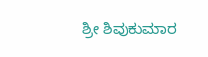ಶ್ರೀ ಶಿವುಕುಮಾರ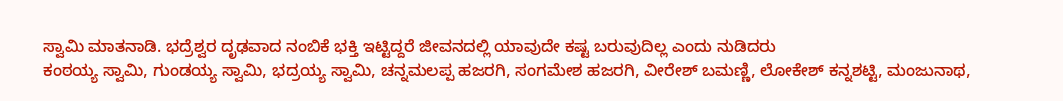ಸ್ವಾಮಿ ಮಾತನಾಡಿ. ಭದ್ರೆಶ್ವರ ದೃಢವಾದ ನಂಬಿಕೆ ಭಕ್ತಿ ಇಟ್ಟಿದ್ದರೆ ಜೀವನದಲ್ಲಿ ಯಾವುದೇ ಕಷ್ಟ ಬರುವುದಿಲ್ಲ ಎಂದು ನುಡಿದರು
ಕಂಠಯ್ಯ ಸ್ವಾಮಿ, ಗುಂಡಯ್ಯ ಸ್ವಾಮಿ, ಭದ್ರಯ್ಯ ಸ್ವಾಮಿ, ಚನ್ನಮಲಪ್ಪ ಹಜರಗಿ, ಸಂಗಮೇಶ ಹಜರಗಿ, ವೀರೇಶ್ ಬಮಣ್ಣಿ, ಲೋಕೇಶ್ ಕನ್ನಶಟ್ಟಿ, ಮಂಜುನಾಥ,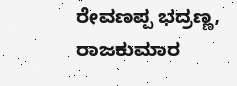ರೇವಣಪ್ಪ ಭದ್ರಣ್ಣ, ರಾಜಕುಮಾರ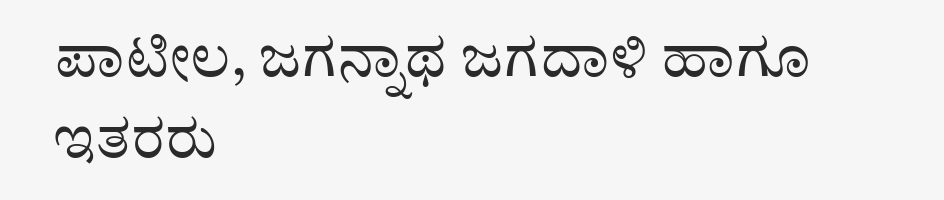ಪಾಟೀಲ, ಜಗನ್ನಾಥ ಜಗದಾಳಿ ಹಾಗೂ ಇತರರು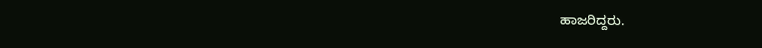ಹಾಜರಿದ್ದರು.